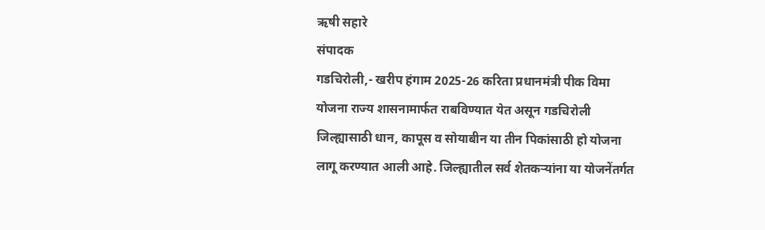ऋषी सहारे
संपादक
गडचिरोली,- खरीप हंगाम 2025-26 करिता प्रधानमंत्री पीक विमा योजना राज्य शासनामार्फत राबविण्यात येत असून गडचिरोली जिल्ह्यासाठी धान, कापूस व सोयाबीन या तीन पिकांसाठी हो योजना लागू करण्यात आली आहे. जिल्ह्यातील सर्व शेतकऱ्यांना या योजनेंतर्गत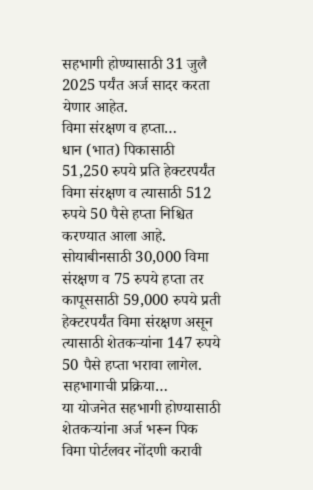सहभागी होण्यासाठी 31 जुलै 2025 पर्यंत अर्ज सादर करता येणार आहेत.
विमा संरक्षण व हप्ता…
धान (भात) पिकासाठी 51,250 रुपये प्रति हेक्टरपर्यंत विमा संरक्षण व त्यासाठी 512 रुपये 50 पैसे हप्ता निश्चित करण्यात आला आहे. सोयाबीनसाठी 30,000 विमा संरक्षण व 75 रुपये हप्ता तर कापूससाठी 59,000 रुपये प्रती हेक्टरपर्यंत विमा संरक्षण असून त्यासाठी शेतकऱ्यांना 147 रुपये 50 पैसे हप्ता भरावा लागेल.
सहभागाची प्रक्रिया…
या योजनेत सहभागी होण्यासाठी शेतकऱ्यांना अर्ज भरून पिक विमा पोर्टलवर नोंदणी करावी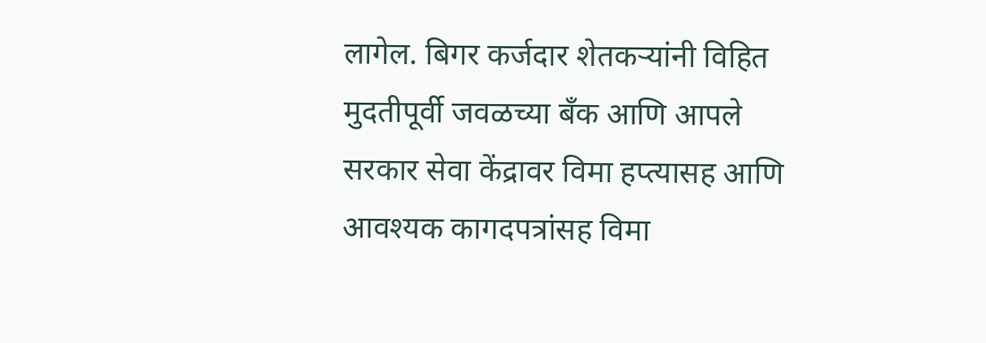लागेल. बिगर कर्जदार शेतकऱ्यांनी विहित मुदतीपूर्वी जवळच्या बँक आणि आपले सरकार सेवा केंद्रावर विमा हप्त्यासह आणि आवश्यक कागदपत्रांसह विमा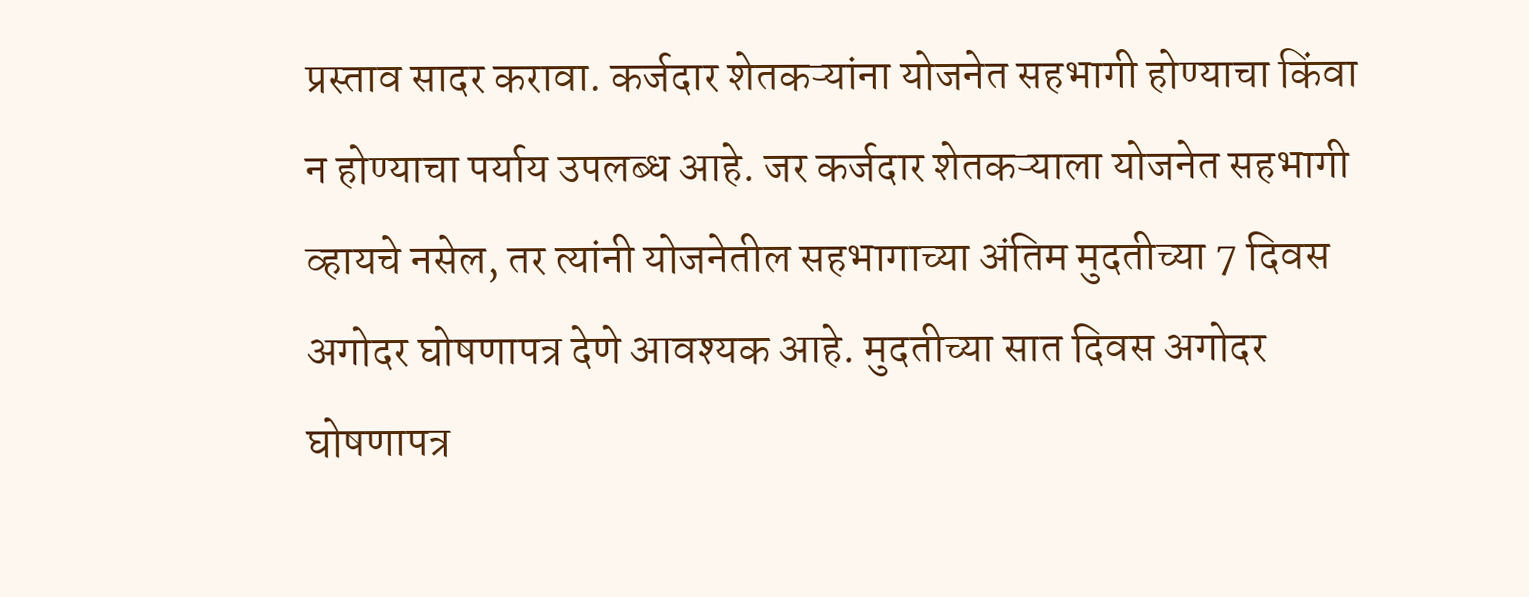प्रस्ताव सादर करावा. कर्जदार शेतकऱ्यांना योजनेत सहभागी होण्याचा किंवा न होण्याचा पर्याय उपलब्ध आहे. जर कर्जदार शेतकऱ्याला योजनेत सहभागी व्हायचे नसेल, तर त्यांनी योजनेतील सहभागाच्या अंतिम मुदतीच्या 7 दिवस अगोदर घोषणापत्र देणे आवश्यक आहे. मुदतीच्या सात दिवस अगोदर घोषणापत्र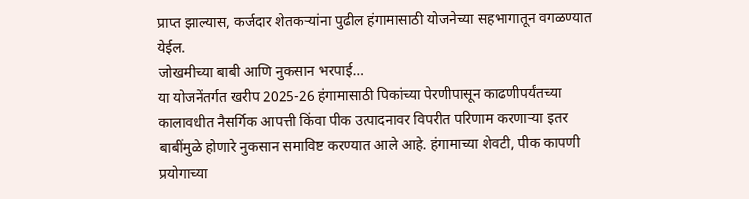प्राप्त झाल्यास, कर्जदार शेतकऱ्यांना पुढील हंगामासाठी योजनेच्या सहभागातून वगळण्यात येईल.
जोखमीच्या बाबी आणि नुकसान भरपाई…
या योजनेंतर्गत खरीप 2025-26 हंगामासाठी पिकांच्या पेरणीपासून काढणीपर्यंतच्या कालावधीत नैसर्गिक आपत्ती किंवा पीक उत्पादनावर विपरीत परिणाम करणाऱ्या इतर बाबींमुळे होणारे नुकसान समाविष्ट करण्यात आले आहे. हंगामाच्या शेवटी, पीक कापणी प्रयोगाच्या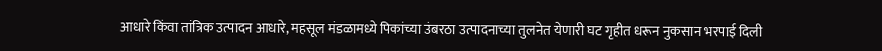आधारे किंवा तांत्रिक उत्पादन आधारे, महसूल मंडळामध्ये पिकांच्या उंबरठा उत्पादनाच्या तुलनेत येणारी घट गृहीत धरून नुकसान भरपाई दिली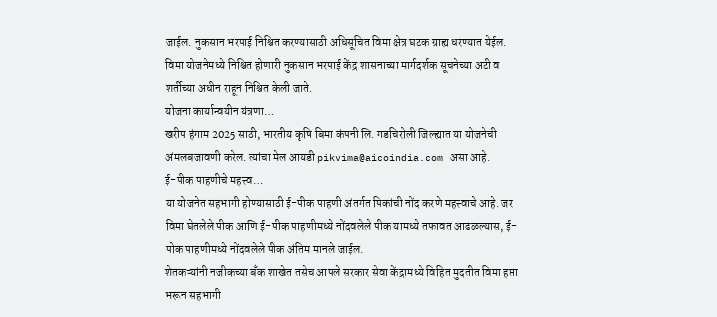जाईल. नुकसान भरपाई निश्चित करण्यासाठी अधिसूचित विमा क्षेत्र घटक ग्राह्य धरण्यात येईल. विमा योजनेमध्ये निश्चित होणारी नुकसान भरपाई केंद्र शासनाच्या मार्गदर्शक सूचनेच्या अटी व शर्तीच्या अधीन राहून निश्चित केली जाते.
योजना कार्यान्वयीन यंत्रणा…
खरीप हंगाम 2025 साठी, भारतीय कृषि बिमा कंपनी लि. गडचिरोली जिल्ह्यात या योजनेची अंमलबजावणी करेल. त्यांचा मेल आयडी pikvima@aicoindia.com असा आहे.
ई-पीक पाहणीचे महत्त्व…
या योजनेत सहभागी होण्यासाठी ई-पीक पाहणी अंतर्गत पिकांची नोंद करणे महत्त्वाचे आहे. जर विमा घेतलेले पीक आणि ई-पीक पाहणीमध्ये नोंदवलेले पीक यामध्ये तफावत आढळल्यास, ई-पोक पाहणीमध्ये नोंदवलेले पीक अंतिम मानले जाईल.
शेतकऱ्यांनी नजीकच्या बँक शाखेत तसेच आपले सरकार सेवा केंद्रामध्ये विहित मुदतीत विमा हप्ता भरून सहभागी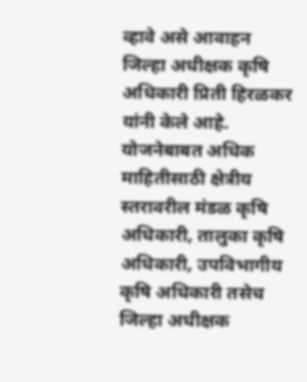व्हावे असे आवाहन जिल्हा अधीक्षक कृषि अधिकारी प्रिती हिरळकर यांनी केले आहे. योजनेबाबत अधिक माहितीसाठी क्षेत्रीय स्तरावरील मंडळ कृषि अधिकारी, तालुका कृषि अधिकारी, उपविभागीय कृषि अधिकारी तसेच जिल्हा अधीक्षक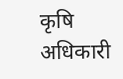कृषि अधिकारी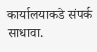कार्यालयाकडे संपर्क साधावा.